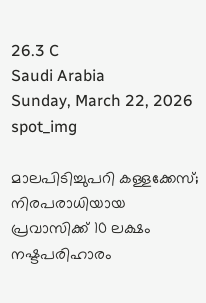26.3 C
Saudi Arabia
Sunday, March 22, 2026
spot_img

മാലപിടിച്ചുപറി കള്ളക്കേസ്; നിരപരാധിയായ പ്രവാസിക്ക് 10 ലക്ഷം നഷ്ടപരിഹാരം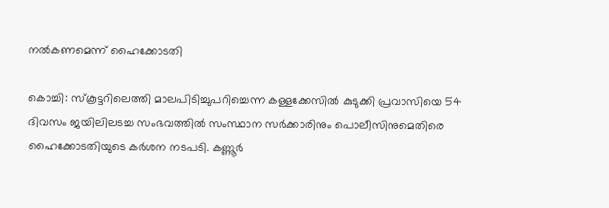നൽകണമെന്ന് ഹൈക്കോടതി

കൊച്ചി: സ്കൂട്ടറിലെത്തി മാലപിടിച്ചുപറിച്ചെന്ന കള്ളക്കേസിൽ കുടുക്കി പ്രവാസിയെ 54 ദിവസം ജയിലിലടച്ച സംഭവത്തിൽ സംസ്ഥാന സർക്കാരിനും പൊലീസിനുമെതിരെ ഹൈക്കോടതിയുടെ കർശന നടപടി. കണ്ണൂർ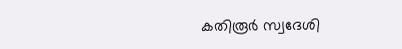കതിരൂർ സ്വദേശി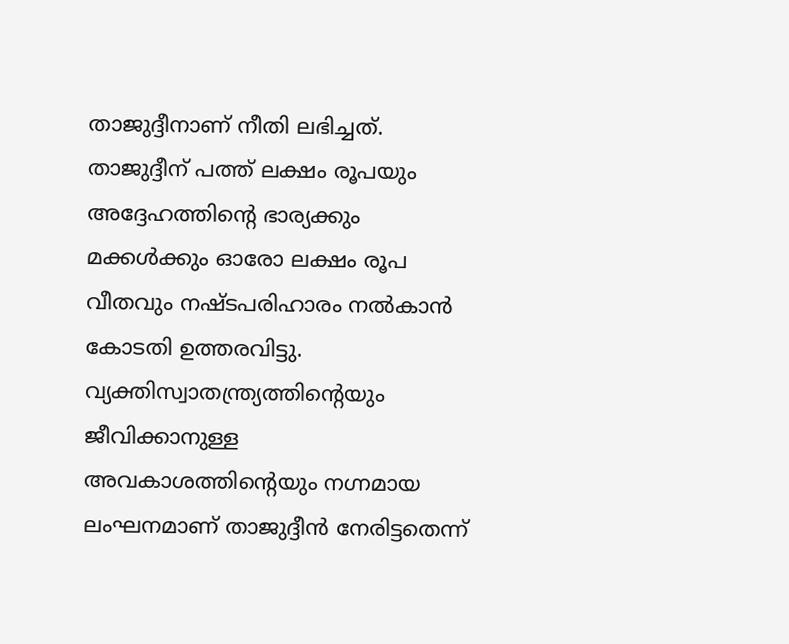താജുദ്ദീനാണ് നീതി ലഭിച്ചത്. താജുദ്ദീന് പത്ത് ലക്ഷം രൂപയും അദ്ദേഹത്തിന്റെ ഭാര്യക്കും മക്കൾക്കും ഓരോ ലക്ഷം രൂപ വീതവും നഷ്ടപരിഹാരം നൽകാൻ കോടതി ഉത്തരവിട്ടു. വ്യക്തിസ്വാതന്ത്ര്യത്തിന്റെയും ജീവിക്കാനുള്ള അവകാശത്തിന്റെയും നഗ്നമായ ലംഘനമാണ് താജുദ്ദീൻ നേരിട്ടതെന്ന്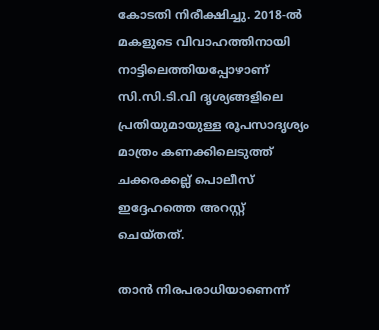കോടതി നിരീക്ഷിച്ചു. 2018-ൽ മകളുടെ വിവാഹത്തിനായി നാട്ടിലെത്തിയപ്പോഴാണ് സി.സി.ടി.വി ദൃശ്യങ്ങളിലെ പ്രതിയുമായുള്ള രൂപസാദൃശ്യം മാത്രം കണക്കിലെടുത്ത് ചക്കരക്കല്ല് പൊലീസ് ഇദ്ദേഹത്തെ അറസ്റ്റ് ചെയ്തത്.

താൻ നിരപരാധിയാണെന്ന്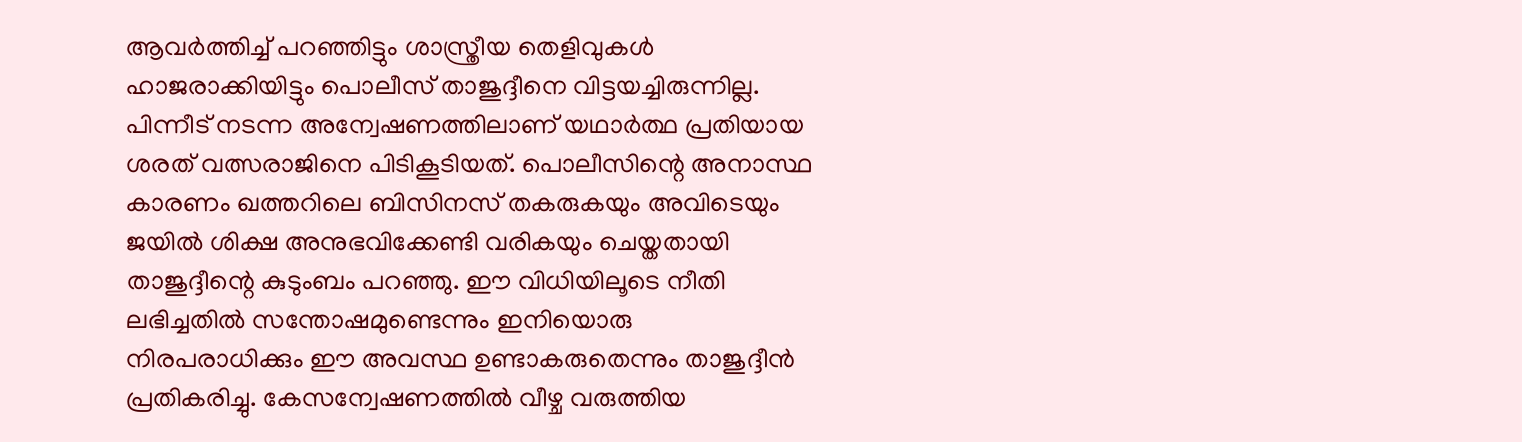ആവർത്തിച്ച് പറഞ്ഞിട്ടും ശാസ്ത്രീയ തെളിവുകൾ ഹാജരാക്കിയിട്ടും പൊലീസ് താജുദ്ദീനെ വിട്ടയച്ചിരുന്നില്ല. പിന്നീട് നടന്ന അന്വേഷണത്തിലാണ് യഥാർത്ഥ പ്രതിയായ ശരത് വത്സരാജിനെ പിടികൂടിയത്. പൊലീസിന്റെ അനാസ്ഥ കാരണം ഖത്തറിലെ ബിസിനസ് തകരുകയും അവിടെയും ജയിൽ ശിക്ഷ അനുഭവിക്കേണ്ടി വരികയും ചെയ്തതായി താജുദ്ദീന്റെ കുടുംബം പറഞ്ഞു. ഈ വിധിയിലൂടെ നീതി ലഭിച്ചതിൽ സന്തോഷമുണ്ടെന്നും ഇനിയൊരു നിരപരാധിക്കും ഈ അവസ്ഥ ഉണ്ടാകരുതെന്നും താജുദ്ദീൻ പ്രതികരിച്ചു. കേസന്വേഷണത്തിൽ വീഴ്ച വരുത്തിയ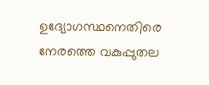ഉദ്യോഗസ്ഥനെതിരെ നേരത്തെ വകുപ്പുതല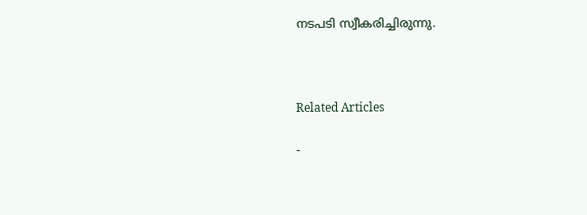നടപടി സ്വീകരിച്ചിരുന്നു.



Related Articles

-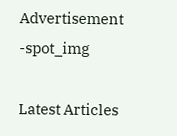Advertisement -spot_img

Latest Articles